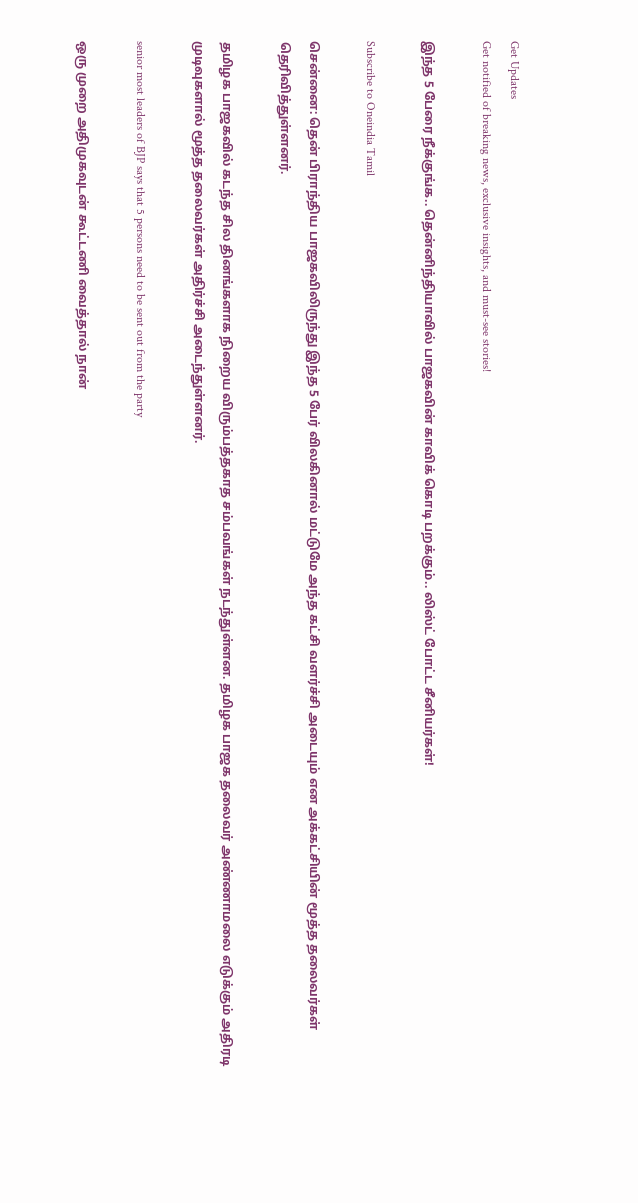Get Updates
Get notified of breaking news, exclusive insights, and must-see stories!

இந்த 5 பேரை நீக்குங்க.. தென்னிந்தியாவில் பாஜகவின் காவிக் கொடி பறக்கும்.. லிஸ்ட் போட்ட சீனியர்கள்!

Subscribe to Oneindia Tamil

சென்னை: தென் பிராந்திய பாஜகவிலிருந்து இந்த 5 பேர் விலகினால் மட்டுமே அந்த கட்சி வளர்ச்சி அடையும் என அக்கட்சியின் மூத்த தலைவர்கள் தெரிவித்துள்ளனர்.

தமிழக பாஜகவில் கடந்த சில தினங்களாக நிறைய விரும்பத்தகாத சம்பவங்கள் நடந்துள்ளன. தமிழக பாஜக தலைவர் அண்ணாமலை எடுக்கும் அதிரடி முடிவுகளால் மூத்த தலைவர்கள் அதிர்ச்சி அடைந்துள்ளனர்.

senior most leaders of BJP says that 5 persons need to be sent out from the party

ஒரு முறை அதிமுகவுடன் கூட்டணி வைத்தால் நான்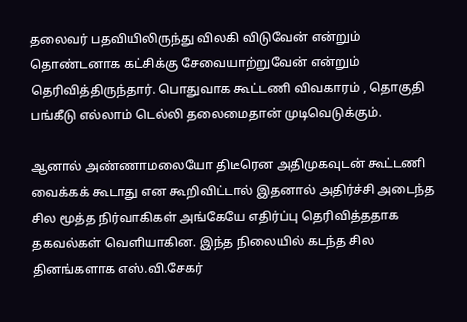தலைவர் பதவியிலிருந்து விலகி விடுவேன் என்றும் தொண்டனாக கட்சிக்கு சேவையாற்றுவேன் என்றும் தெரிவித்திருந்தார். பொதுவாக கூட்டணி விவகாரம் , தொகுதி பங்கீடு எல்லாம் டெல்லி தலைமைதான் முடிவெடுக்கும்.

ஆனால் அண்ணாமலையோ திடீரென அதிமுகவுடன் கூட்டணி வைக்கக் கூடாது என கூறிவிட்டால் இதனால் அதிர்ச்சி அடைந்த சில மூத்த நிர்வாகிகள் அங்கேயே எதிர்ப்பு தெரிவித்ததாக தகவல்கள் வெளியாகின. இந்த நிலையில் கடந்த சில தினங்களாக எஸ்.வி.சேகர்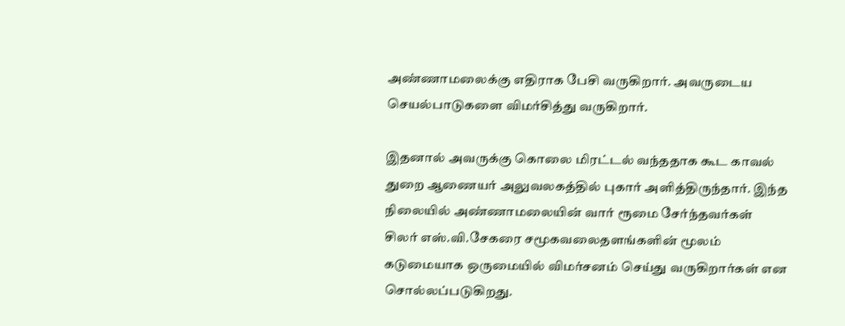அண்ணாமலைக்கு எதிராக பேசி வருகிறார். அவருடைய செயல்பாடுகளை விமர்சித்து வருகிறார்.

இதனால் அவருக்கு கொலை மிரட்டல் வந்ததாக கூட காவல் துறை ஆணையர் அலுவலகத்தில் புகார் அளித்திருந்தார். இந்த நிலையில் அண்ணாமலையின் வார் ரூமை சேர்ந்தவர்கள் சிலர் எஸ்.வி.சேகரை சமூகவலைதளங்களின் மூலம் கடுமையாக ஒருமையில் விமர்சனம் செய்து வருகிறார்கள் என சொல்லப்படுகிறது.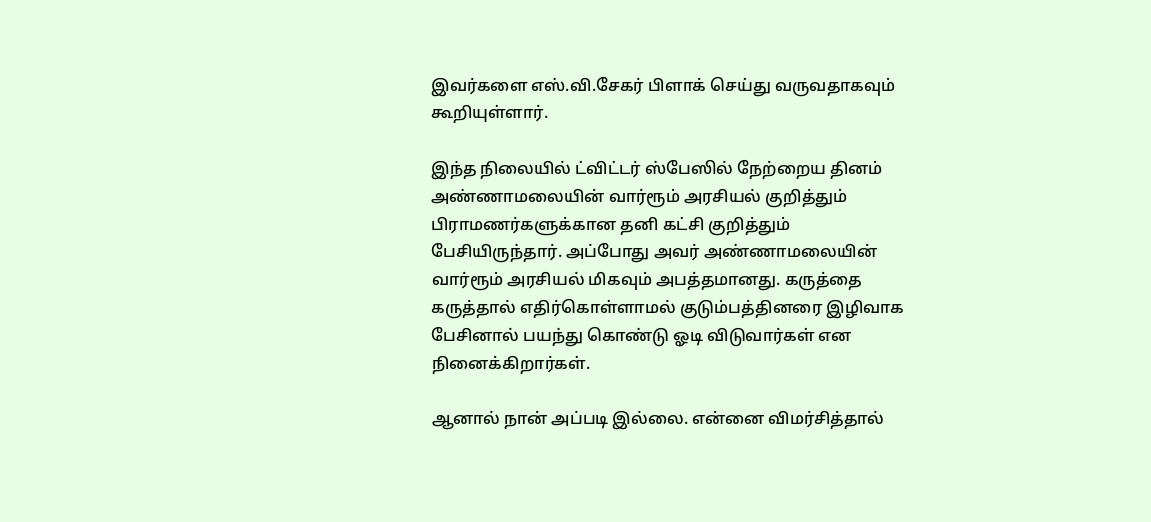இவர்களை எஸ்.வி.சேகர் பிளாக் செய்து வருவதாகவும் கூறியுள்ளார்.

இந்த நிலையில் ட்விட்டர் ஸ்பேஸில் நேற்றைய தினம் அண்ணாமலையின் வார்ரூம் அரசியல் குறித்தும் பிராமணர்களுக்கான தனி கட்சி குறித்தும் பேசியிருந்தார். அப்போது அவர் அண்ணாமலையின் வார்ரூம் அரசியல் மிகவும் அபத்தமானது. கருத்தை கருத்தால் எதிர்கொள்ளாமல் குடும்பத்தினரை இழிவாக பேசினால் பயந்து கொண்டு ஓடி விடுவார்கள் என நினைக்கிறார்கள்.

ஆனால் நான் அப்படி இல்லை. என்னை விமர்சித்தால்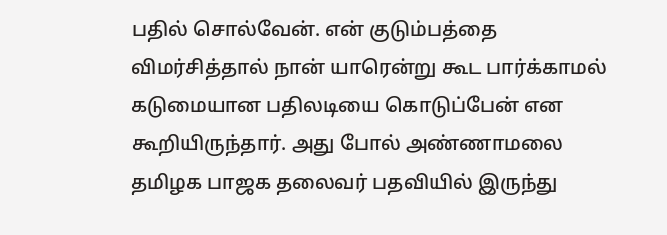பதில் சொல்வேன். என் குடும்பத்தை விமர்சித்தால் நான் யாரென்று கூட பார்க்காமல் கடுமையான பதிலடியை கொடுப்பேன் என கூறியிருந்தார். அது போல் அண்ணாமலை தமிழக பாஜக தலைவர் பதவியில் இருந்து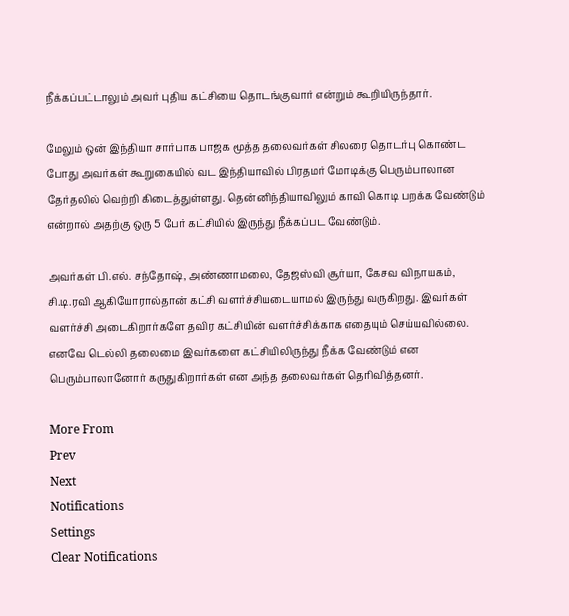நீக்கப்பட்டாலும் அவர் புதிய கட்சியை தொடங்குவார் என்றும் கூறியிருந்தார்.

மேலும் ஒன் இந்தியா சார்பாக பாஜக மூத்த தலைவர்கள் சிலரை தொடர்பு கொண்ட போது அவர்கள் கூறுகையில் வட இந்தியாவில் பிரதமர் மோடிக்கு பெரும்பாலான தேர்தலில் வெற்றி கிடைத்துள்ளது. தென்னிந்தியாவிலும் காவி கொடி பறக்க வேண்டும் என்றால் அதற்கு ஒரு 5 பேர் கட்சியில் இருந்து நீக்கப்பட வேண்டும்.

அவர்கள் பி.எல். சந்தோஷ், அண்ணாமலை, தேஜஸ்வி சூர்யா, கேசவ விநாயகம், சி.டி.ரவி ஆகியோரால்தான் கட்சி வளர்ச்சியடையாமல் இருந்து வருகிறது. இவர்கள் வளர்ச்சி அடைகிறார்களே தவிர கட்சியின் வளர்ச்சிக்காக எதையும் செய்யவில்லை. எனவே டெல்லி தலைமை இவர்களை கட்சியிலிருந்து நீக்க வேண்டும் என பெரும்பாலானோர் கருதுகிறார்கள் என அந்த தலைவர்கள் தெரிவித்தனர்.

More From
Prev
Next
Notifications
Settings
Clear Notifications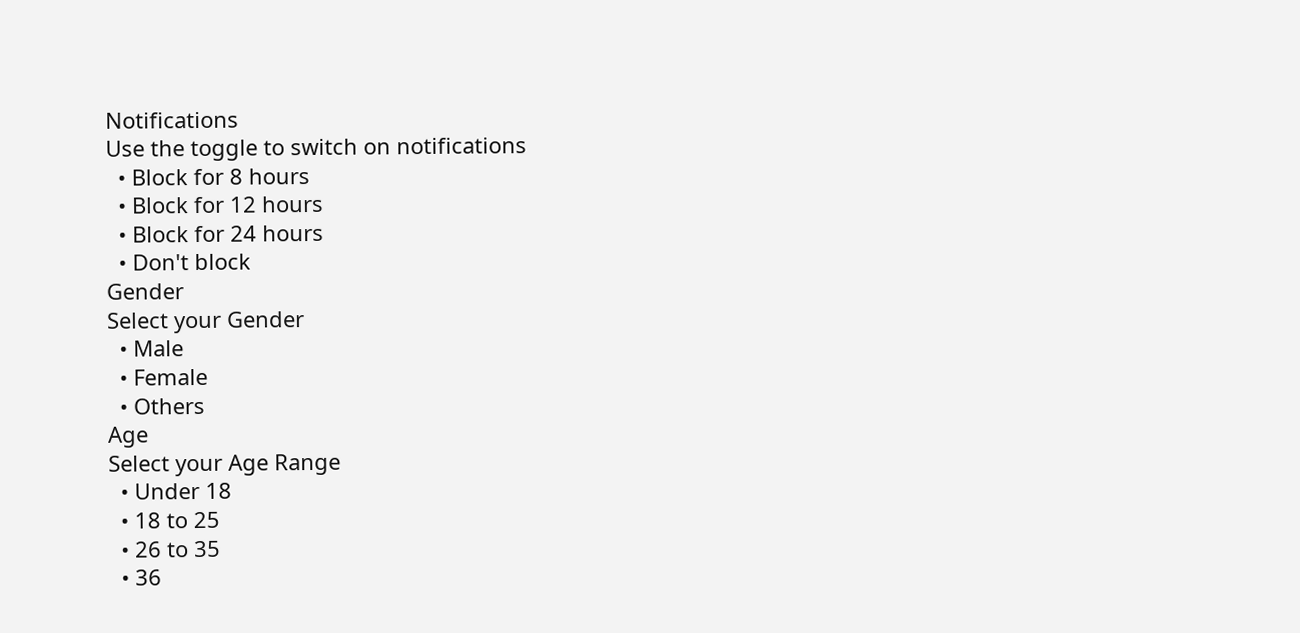Notifications
Use the toggle to switch on notifications
  • Block for 8 hours
  • Block for 12 hours
  • Block for 24 hours
  • Don't block
Gender
Select your Gender
  • Male
  • Female
  • Others
Age
Select your Age Range
  • Under 18
  • 18 to 25
  • 26 to 35
  • 36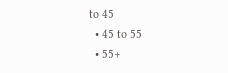to 45
  • 45 to 55
  • 55+